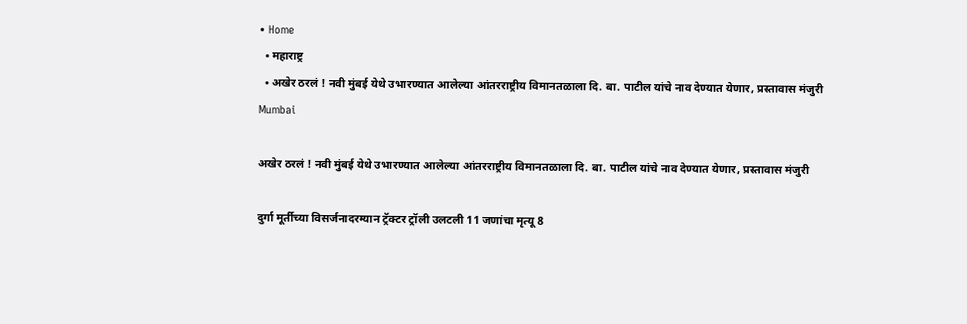• Home
  • महाराष्ट्र
  • अखेर ठरलं ! नवी मुंबई येथे उभारण्यात आलेल्या आंतरराष्ट्रीय विमानतळाला दि. बा. पाटील यांचे नाव देण्यात येणार, प्रस्तावास मंजुरी
Mumbai

अखेर ठरलं ! नवी मुंबई येथे उभारण्यात आलेल्या आंतरराष्ट्रीय विमानतळाला दि. बा. पाटील यांचे नाव देण्यात येणार, प्रस्तावास मंजुरी

दुर्गा मूर्तीच्या विसर्जनादरम्यान ट्रॅक्टर ट्रॉली उलटली 11 जणांचा मृत्यू 8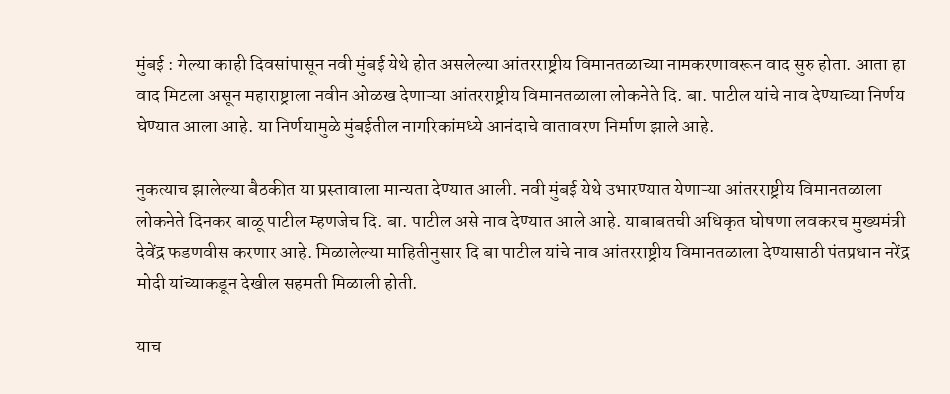मुंबई : गेल्या काही दिवसांपासून नवी मुंबई येथे होत असलेल्या आंतरराष्ट्रीय विमानतळाच्या नामकरणावरून वाद सुरु होता. आता हा वाद मिटला असून महाराष्ट्राला नवीन ओळख देणाऱ्या आंतरराष्ट्रीय विमानतळाला लोकनेते दि. बा. पाटील यांचे नाव देण्याच्या निर्णय घेण्यात आला आहे. या निर्णयामुळे मुंबईतील नागरिकांमध्ये आनंदाचे वातावरण निर्माण झाले आहे.

नुकत्याच झालेल्या बैठकीत या प्रस्तावाला मान्यता देण्यात आली. नवी मुंबई येथे उभारण्यात येणाऱ्या आंतरराष्ट्रीय विमानतळाला लोकनेते दिनकर बाळू पाटील म्हणजेच दि. बा. पाटील असे नाव देण्यात आले आहे. याबाबतची अधिकृत घोषणा लवकरच मुख्यमंत्री देवेंद्र फडणवीस करणार आहे. मिळालेल्या माहितीनुसार दि बा पाटील यांचे नाव आंतरराष्ट्रीय विमानतळाला देण्यासाठी पंतप्रधान नरेंद्र मोदी यांच्याकडून देखील सहमती मिळाली होती.

याच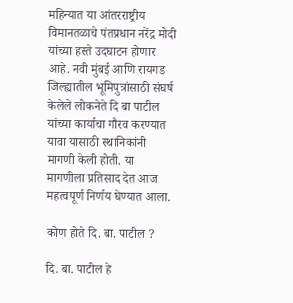महिन्यात या आंतरराष्ट्रीय विमानतळाचे पंतप्रधान नरेंद्र मोदी यांच्या हस्ते उदघाटन होणार आहे. नवी मुंबई आणि रायगड जिल्ह्यातील भूमिपुत्रांसाठी संघर्ष केलेले लोकनेते दि बा पाटील यांच्या कार्याचा गौरव करण्यात यावा यासाठी स्थानिकांनी मागणी केली होती. या मागणीला प्रतिसाद देत आज महत्वपूर्ण निर्णय घेण्यात आला.

कोण होते दि. बा. पाटील ?

दि. बा. पाटील हे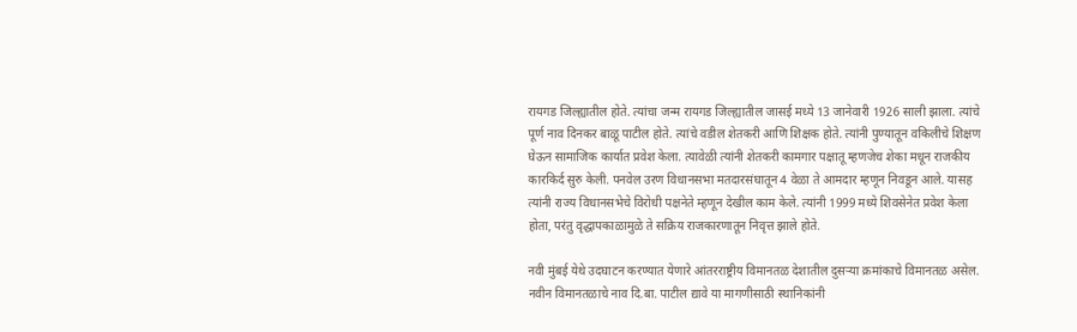रायगड जिल्ह्यातील होते. त्यांचा जन्म रायगड जिल्ह्यातील जासई मध्ये 13 जानेवारी 1926 साली झाला. त्यांचे पूर्ण नाव दिनकर बाळू पाटील होते. त्यांचे वडील शेतकरी आणि शिक्षक होते. त्यांनी पुण्यातून वकिलीचे शिक्षण घेऊन सामाजिक कार्यात प्रवेश केला. त्यावेळी त्यांनी शेतकरी कामगार पक्षातू म्हणजेच शेका मधून राजकीय कारकिर्द सुरु केली. पनवेल उरण विधानसभा मतदारसंघातून 4 वेळा ते आमदार म्हणून निवडून आले. यासह त्यांनी राज्य विधानसभेचे विरोधी पक्षनेते म्हणून देखील काम केले. त्यांनी 1999 मध्ये शिवसेनेत प्रवेश केला होता, परंतु वृद्धापकाळामुळे ते सक्रिय राजकारणातून निवृत्त झाले होते.

नवी मुंबई येथे उदघाटन करण्यात येणारे आंतरराष्ट्रीय विमानतळ देशातील दुसऱ्या क्रमांकाचे विमानतळ असेल. नवीन विमानतळाचे नाव दि.बा. पाटील द्यावे या मागणीसाठी स्थानिकांनी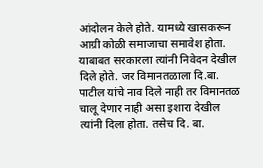आंदोलन केले होते. यामध्ये खासकरून आग्री कोळी समाजाचा समावेश होता. याबाबत सरकारला त्यांनी निवेदन देखील दिले होते. जर विमानतळाला दि.बा. पाटील यांचे नाव दिले नाही तर विमानतळ चालू देणार नाही असा इशारा देखील त्यांनी दिला होता. तसेच दि. बा.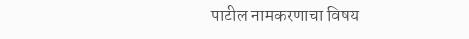पाटील नामकरणाचा विषय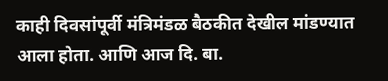काही दिवसांपूर्वी मंत्रिमंडळ बैठकीत देखील मांडण्यात आला होता. आणि आज दि. बा.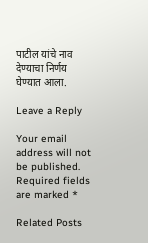पाटील यांचे नाव देण्याचा निर्णय घेण्यात आला.

Leave a Reply

Your email address will not be published. Required fields are marked *

Related Posts